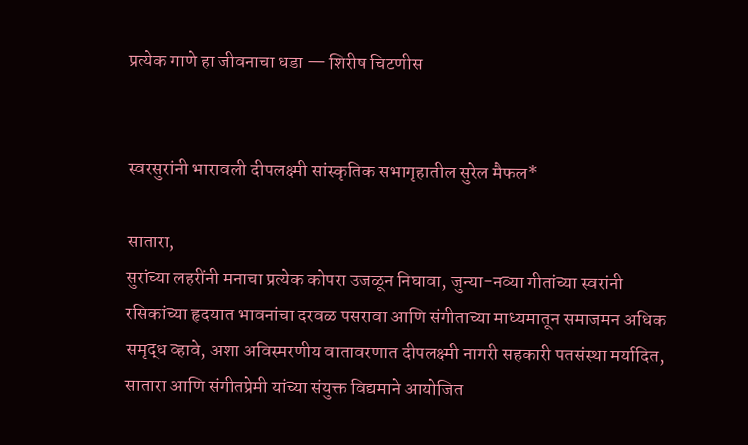प्रत्येक गाणे हा जीवनाचा धडा — शिरीष चिटणीस


स्वरसुरांनी भारावली दीपलक्ष्मी सांस्कृतिक सभागृहातील सुरेल मैफल*

सातारा,
सुरांच्या लहरींनी मनाचा प्रत्येक कोपरा उजळून निघावा, जुन्या-नव्या गीतांच्या स्वरांनी रसिकांच्या हृदयात भावनांचा दरवळ पसरावा आणि संगीताच्या माध्यमातून समाजमन अधिक समृद्ध व्हावे, अशा अविस्मरणीय वातावरणात दीपलक्ष्मी नागरी सहकारी पतसंस्था मर्यादित, सातारा आणि संगीतप्रेमी यांच्या संयुक्त विद्यमाने आयोजित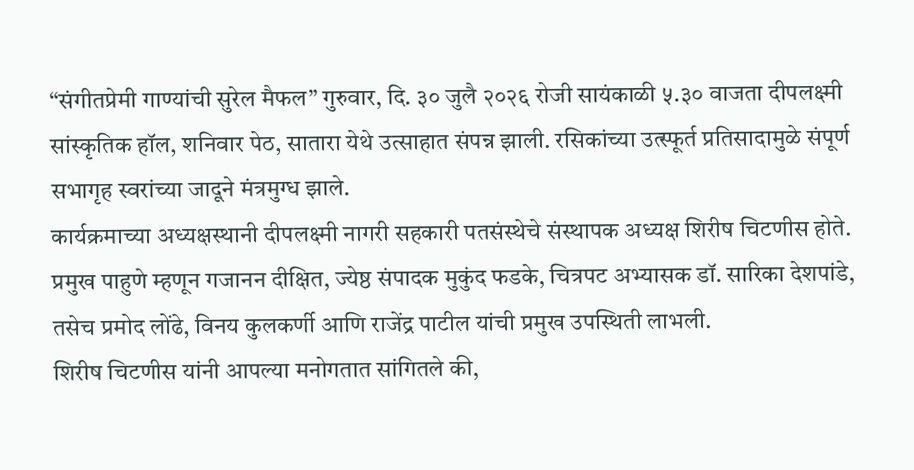“संगीतप्रेमी गाण्यांची सुरेल मैफल” गुरुवार, दि. ३० जुलै २०२६ रोजी सायंकाळी ५.३० वाजता दीपलक्ष्मी सांस्कृतिक हॉल, शनिवार पेठ, सातारा येथे उत्साहात संपन्न झाली. रसिकांच्या उत्स्फूर्त प्रतिसादामुळे संपूर्ण सभागृह स्वरांच्या जादूने मंत्रमुग्ध झाले.
कार्यक्रमाच्या अध्यक्षस्थानी दीपलक्ष्मी नागरी सहकारी पतसंस्थेचे संस्थापक अध्यक्ष शिरीष चिटणीस होते. प्रमुख पाहुणे म्हणून गजानन दीक्षित, ज्येष्ठ संपादक मुकुंद फडके, चित्रपट अभ्यासक डॉ. सारिका देशपांडे, तसेच प्रमोद लोंढे, विनय कुलकर्णी आणि राजेंद्र पाटील यांची प्रमुख उपस्थिती लाभली.
शिरीष चिटणीस यांनी आपल्या मनोगतात सांगितले की,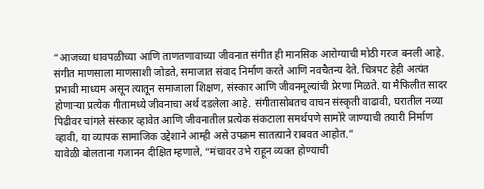“आजच्या धावपळीच्या आणि ताणतणावाच्या जीवनात संगीत ही मानसिक आरोग्याची मोठी गरज बनली आहे. संगीत माणसाला माणसाशी जोडते, समाजात संवाद निर्माण करते आणि नवचैतन्य देते. चित्रपट हेही अत्यंत प्रभावी माध्यम असून त्यातून समाजाला शिक्षण, संस्कार आणि जीवनमूल्यांची प्रेरणा मिळते. या मैफिलीत सादर होणाऱ्या प्रत्येक गीतामध्ये जीवनाचा अर्थ दडलेला आहे. संगीतासोबतच वाचन संस्कृती वाढावी, घरातील नव्या पिढीवर चांगले संस्कार व्हावेत आणि जीवनातील प्रत्येक संकटाला समर्थपणे सामोरे जाण्याची तयारी निर्माण व्हावी, या व्यापक सामाजिक उद्देशाने आम्ही असे उपक्रम सातत्याने राबवत आहोत.”
यावेळी बोलताना गजानन दीक्षित म्हणाले, “मंचावर उभे राहून व्यक्त होण्याची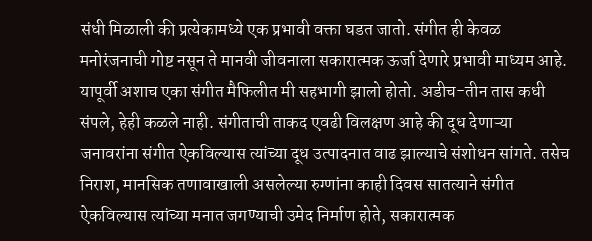संधी मिळाली की प्रत्येकामध्ये एक प्रभावी वक्ता घडत जातो. संगीत ही केवळ मनोरंजनाची गोष्ट नसून ते मानवी जीवनाला सकारात्मक ऊर्जा देणारे प्रभावी माध्यम आहे. यापूर्वी अशाच एका संगीत मैफिलीत मी सहभागी झालो होतो. अडीच-तीन तास कधी संपले, हेही कळले नाही. संगीताची ताकद एवढी विलक्षण आहे की दूध देणाऱ्या जनावरांना संगीत ऐकविल्यास त्यांच्या दूध उत्पादनात वाढ झाल्याचे संशोधन सांगते. तसेच निराश, मानसिक तणावाखाली असलेल्या रुग्णांना काही दिवस सातत्याने संगीत ऐकविल्यास त्यांच्या मनात जगण्याची उमेद निर्माण होते, सकारात्मक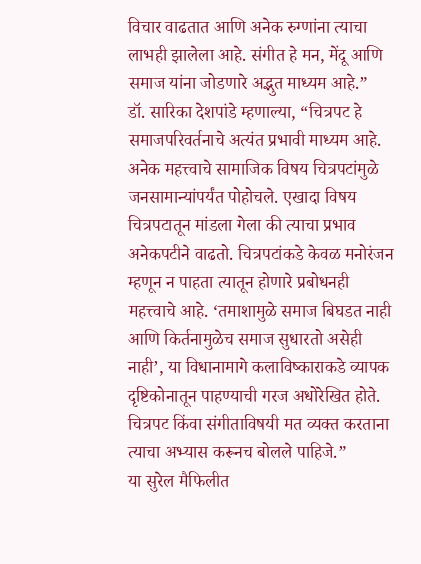विचार वाढतात आणि अनेक रुग्णांना त्याचा लाभही झालेला आहे. संगीत हे मन, मेंदू आणि समाज यांना जोडणारे अद्भुत माध्यम आहे.”
डॉ. सारिका देशपांडे म्हणाल्या, “चित्रपट हे समाजपरिवर्तनाचे अत्यंत प्रभावी माध्यम आहे. अनेक महत्त्वाचे सामाजिक विषय चित्रपटांमुळे जनसामान्यांपर्यंत पोहोचले. एखादा विषय चित्रपटातून मांडला गेला की त्याचा प्रभाव अनेकपटीने वाढतो. चित्रपटांकडे केवळ मनोरंजन म्हणून न पाहता त्यातून होणारे प्रबोधनही महत्त्वाचे आहे. ‘तमाशामुळे समाज बिघडत नाही आणि किर्तनामुळेच समाज सुधारतो असेही नाही’, या विधानामागे कलाविष्काराकडे व्यापक दृष्टिकोनातून पाहण्याची गरज अधोरेखित होते. चित्रपट किंवा संगीताविषयी मत व्यक्त करताना त्याचा अभ्यास करूनच बोलले पाहिजे.”
या सुरेल मैफिलीत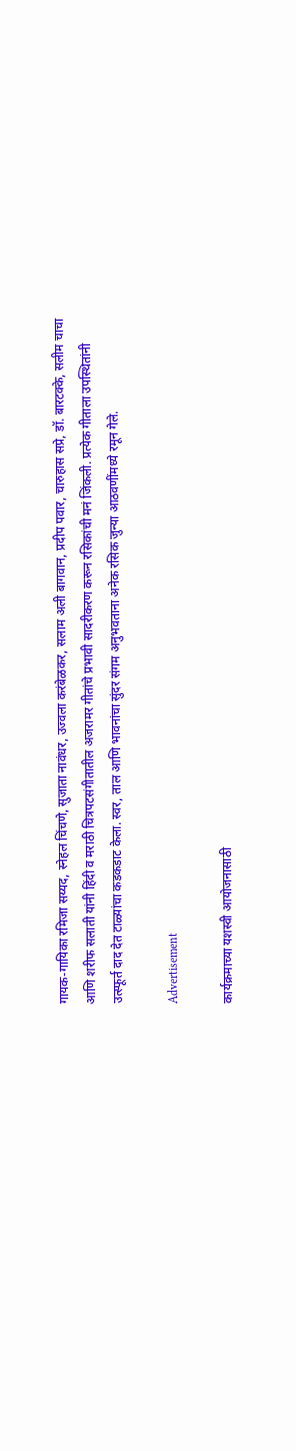गायक-गायिका रमिजा सय्यद, स्नेहल चिंचणे, सुजाता नावंधर, उज्वला करंबेळकर, सलाम अली बागवान, प्रदीप पवार, चारुहास सप्रे, डॉ. बारटक्के, सलीम चाचा आणि शरीफ सलाती यांनी हिंदी व मराठी चित्रपटसंगीतातील अजरामर गीतांचे प्रभावी सादरीकरण करून रसिकांची मनं जिंकली. प्रत्येक गीताला उपस्थितांनी उत्स्फूर्त दाद देत टाळ्यांचा कडकडाट केला. स्वर, ताल आणि भावनांचा सुंदर संगम अनुभवताना अनेक रसिक जुन्या आठवणींमध्ये रमून गेले.

Advertisement

कार्यक्रमाच्या यशस्वी आयोजनासाठी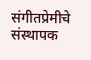संगीतप्रेमीचे संस्थापक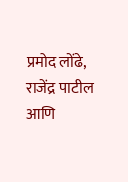प्रमोद लोंढे, राजेंद्र पाटील आणि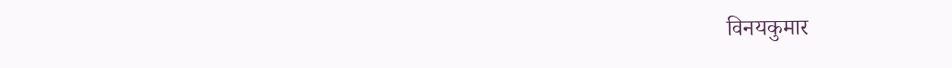विनयकुमार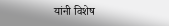यांनी विशेष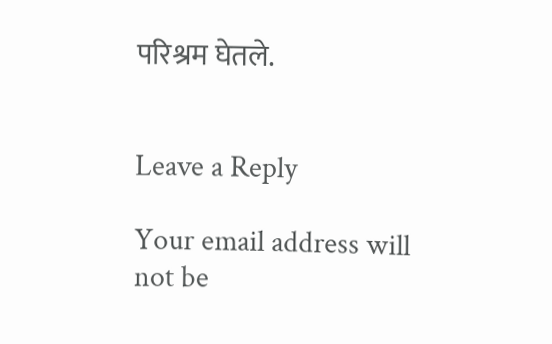परिश्रम घेतले.


Leave a Reply

Your email address will not be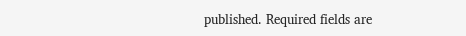published. Required fields are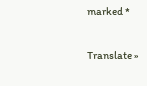marked *

Translate »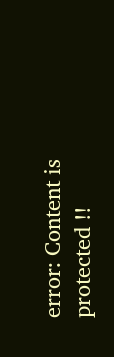error: Content is protected !!